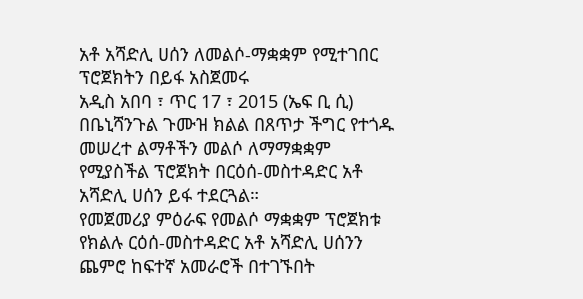አቶ አሻድሊ ሀሰን ለመልሶ-ማቋቋም የሚተገበር ፕሮጀክትን በይፋ አስጀመሩ
አዲስ አበባ ፣ ጥር 17 ፣ 2015 (ኤፍ ቢ ሲ) በቤኒሻንጉል ጉሙዝ ክልል በጸጥታ ችግር የተጎዱ መሠረተ ልማቶችን መልሶ ለማማቋቋም የሚያስችል ፕሮጀክት በርዕሰ-መስተዳድር አቶ አሻድሊ ሀሰን ይፋ ተደርጓል።
የመጀመሪያ ምዕራፍ የመልሶ ማቋቋም ፕሮጀክቱ የክልሉ ርዕሰ-መስተዳድር አቶ አሻድሊ ሀሰንን ጨምሮ ከፍተኛ አመራሮች በተገኙበት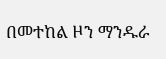በመተከል ዞን ማንዱራ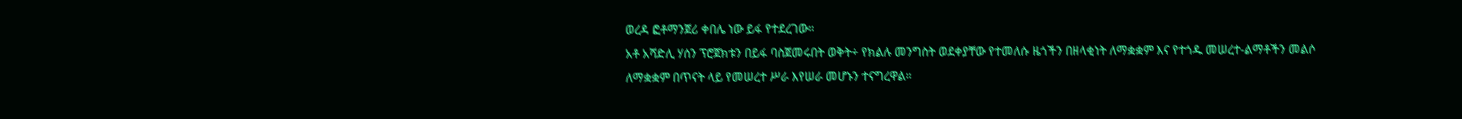ወረዳ ፎቶማንጀሪ ቀበሌ ነው ይፋ የተደረገው።
አቶ አሻድሊ ሃሰን ፕሮጀክቱን በይፋ ባስጀመሩበት ወቅት÷ የክልሉ መንግስት ወደቀያቸው የተመለሱ ዜጎችን በዘላቂነት ለማቋቋም እና የተጎዱ መሠረተ-ልማቶችን መልሶ ለማቋቋም በጥናት ላይ የመሠረተ ሥራ እየሠራ መሆኑን ተናግረዋል።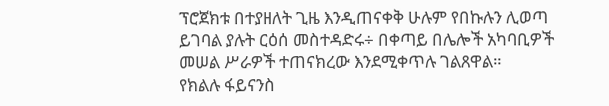ፕሮጀክቱ በተያዘለት ጊዜ እንዲጠናቀቅ ሁሉም የበኩሉን ሊወጣ ይገባል ያሉት ርዕሰ መስተዳድሩ÷ በቀጣይ በሌሎች አካባቢዎች መሠል ሥራዎች ተጠናክረው እንደሚቀጥሉ ገልጸዋል።
የክልሉ ፋይናንስ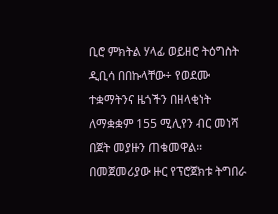ቢሮ ምክትል ሃላፊ ወይዘሮ ትዕግስት ዲቢሳ በበኩላቸው÷ የወደሙ ተቋማትንና ዜጎችን በዘላቂነት ለማቋቋም 155 ሚሊየን ብር መነሻ በጀት መያዙን ጠቁመዋል።
በመጀመሪያው ዙር የፕሮጀክቱ ትግበራ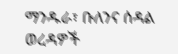ማንዱራ፣ ቡለንና ሰዳል ወረዳዎች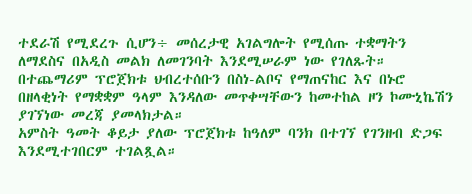ተደራሽ የሚደረጉ ሲሆን÷ መሰረታዊ አገልግሎት የሚሰጡ ተቋማትን ለማደስና በአዲስ መልክ ለመገንባት እንደሚሠራም ነው የገለጹት።
በተጨማሪም ፕሮጀክቱ ህብረተሰቡን በስነ-ልቦና የማጠናከር እና በኑሮ በዘላቂነት የማቋቋም ዓላም እንዳለው መጥቀሣቸውን ከመተከል ዞን ኮሙኒኬሽን ያገኘነው መረጃ ያመላክታል።
አምስት ዓመት ቆይታ ያለው ፕሮጀክቱ ከዓለም ባንክ በተገኘ የገንዘብ ድጋፍ እንደሚተገበርም ተገልጿል።